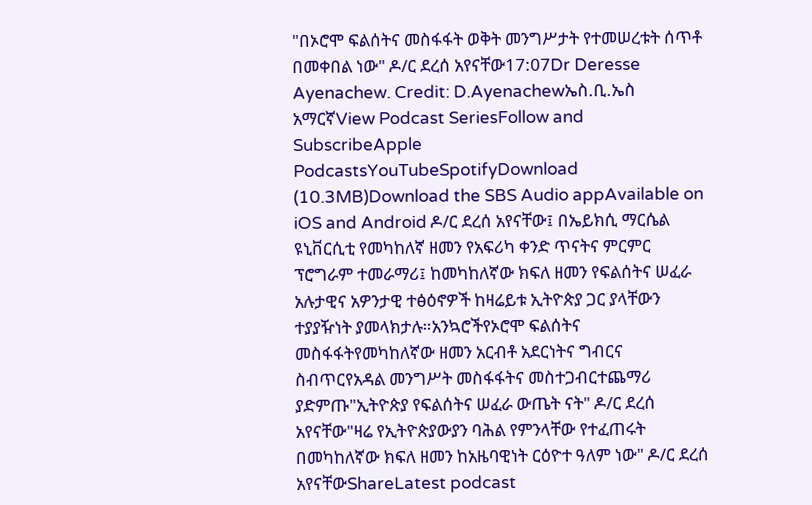"በኦሮሞ ፍልሰትና መስፋፋት ወቅት መንግሥታት የተመሠረቱት ሰጥቶ በመቀበል ነው" ዶ/ር ደረሰ አየናቸው17:07Dr Deresse Ayenachew. Credit: D.Ayenachewኤስ.ቢ.ኤስ አማርኛView Podcast SeriesFollow and SubscribeApple PodcastsYouTubeSpotifyDownload (10.3MB)Download the SBS Audio appAvailable on iOS and Android ዶ/ር ደረሰ አየናቸው፤ በኤይክሲ ማርሴል ዩኒቨርሲቲ የመካከለኛ ዘመን የአፍሪካ ቀንድ ጥናትና ምርምር ፕሮግራም ተመራማሪ፤ ከመካከለኛው ክፍለ ዘመን የፍልሰትና ሠፈራ አሉታዊና አዎንታዊ ተፅዕኖዎች ከዛሬይቱ ኢትዮጵያ ጋር ያላቸውን ተያያዥነት ያመላክታሉ።አንኳሮችየኦሮሞ ፍልሰትና መስፋፋትየመካከለኛው ዘመን አርብቶ አደርነትና ግብርና ስብጥርየአዳል መንግሥት መስፋፋትና መስተጋብርተጨማሪ ያድምጡ"ኢትዮጵያ የፍልሰትና ሠፈራ ውጤት ናት" ዶ/ር ደረሰ አየናቸው"ዛሬ የኢትዮጵያውያን ባሕል የምንላቸው የተፈጠሩት በመካከለኛው ክፍለ ዘመን ከአዜባዊነት ርዕዮተ ዓለም ነው" ዶ/ር ደረሰ አየናቸውShareLatest podcast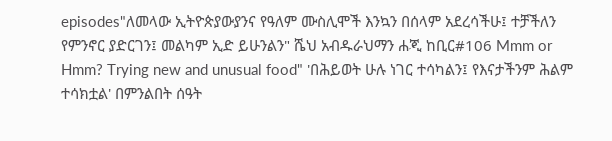episodes"ለመላው ኢትዮጵያውያንና የዓለም ሙስሊሞች እንኳን በሰላም አደረሳችሁ፤ ተቻችለን የምንኖር ያድርገን፤ መልካም ኢድ ይሁንልን" ሼህ አብዱራህማን ሐጂ ከቢር#106 Mmm or Hmm? Trying new and unusual food" 'በሕይወት ሁሉ ነገር ተሳካልን፤ የእናታችንም ሕልም ተሳክቷል' በምንልበት ሰዓት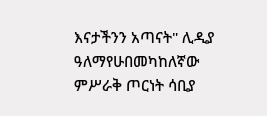እናታችንን አጣናት" ሊዲያ ዓለማየሁበመካከለኛው ምሥራቅ ጦርነት ሳቢያ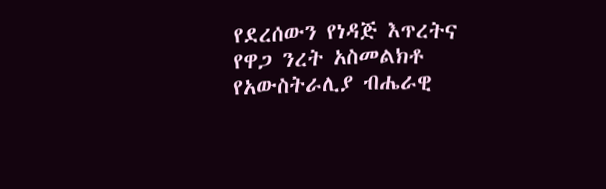የደረሰውን የነዳጅ እጥረትና የዋጋ ንረት አስመልክቶ የአውስትራሊያ ብሔራዊ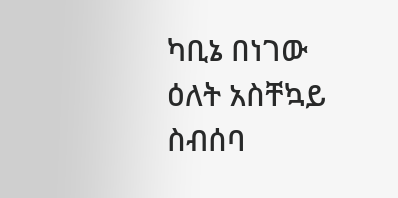ካቢኔ በነገው ዕለት አስቸኳይ ስብሰባ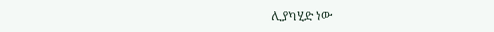ሊያካሂድ ነው